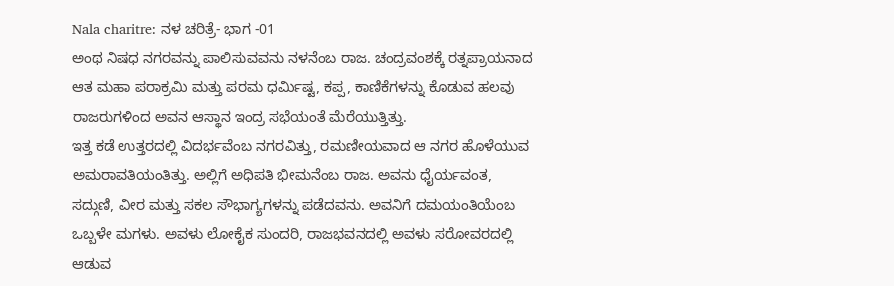Nala charitre: ನಳ ಚರಿತ್ರೆ- ಭಾಗ -01
ಅಂಥ ನಿಷಧ ನಗರವನ್ನು ಪಾಲಿಸುವವನು ನಳನೆಂಬ ರಾಜ. ಚಂದ್ರವಂಶಕ್ಕೆ ರತ್ನಪ್ರಾಯನಾದ ಆತ ಮಹಾ ಪರಾಕ್ರಮಿ ಮತ್ತು ಪರಮ ಧರ್ಮಿಷ್ಟ, ಕಪ್ಪ, ಕಾಣಿಕೆಗಳನ್ನು ಕೊಡುವ ಹಲವು ರಾಜರುಗಳಿಂದ ಅವನ ಆಸ್ಥಾನ ಇಂದ್ರ ಸಭೆಯಂತೆ ಮೆರೆಯುತ್ತಿತ್ತು.
ಇತ್ತ ಕಡೆ ಉತ್ತರದಲ್ಲಿ ವಿದರ್ಭವೆಂಬ ನಗರವಿತ್ತು, ರಮಣೀಯವಾದ ಆ ನಗರ ಹೊಳೆಯುವ ಅಮರಾವತಿಯಂತಿತ್ತು. ಅಲ್ಲಿಗೆ ಅಧಿಪತಿ ಭೀಮನೆಂಬ ರಾಜ. ಅವನು ಧೈರ್ಯವಂತ, ಸದ್ಗುಣಿ, ವೀರ ಮತ್ತು ಸಕಲ ಸೌಭಾಗ್ಯಗಳನ್ನು ಪಡೆದವನು. ಅವನಿಗೆ ದಮಯಂತಿಯೆಂಬ ಒಬ್ಬಳೇ ಮಗಳು. ಅವಳು ಲೋಕೈಕ ಸುಂದರಿ, ರಾಜಭವನದಲ್ಲಿ ಅವಳು ಸರೋವರದಲ್ಲಿ ಆಡುವ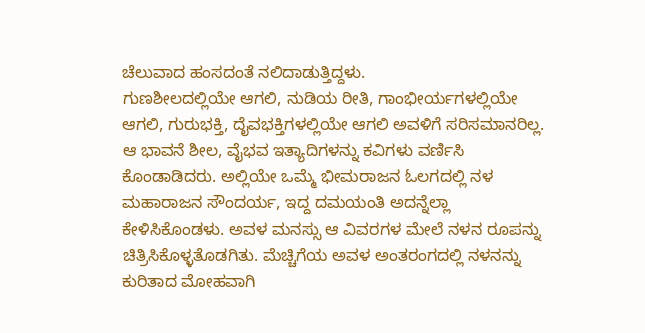ಚೆಲುವಾದ ಹಂಸದಂತೆ ನಲಿದಾಡುತ್ತಿದ್ದಳು.
ಗುಣಶೀಲದಲ್ಲಿಯೇ ಆಗಲಿ, ನುಡಿಯ ರೀತಿ, ಗಾಂಭೀರ್ಯಗಳಲ್ಲಿಯೇ ಆಗಲಿ, ಗುರುಭಕ್ತಿ, ದೈವಭಕ್ತಿಗಳಲ್ಲಿಯೇ ಆಗಲಿ ಅವಳಿಗೆ ಸರಿಸಮಾನರಿಲ್ಲ.
ಆ ಭಾವನೆ ಶೀಲ, ವೈಭವ ಇತ್ಯಾದಿಗಳನ್ನು ಕವಿಗಳು ವರ್ಣಿಸಿ ಕೊಂಡಾಡಿದರು. ಅಲ್ಲಿಯೇ ಒಮ್ಮೆ ಭೀಮರಾಜನ ಓಲಗದಲ್ಲಿ ನಳ ಮಹಾರಾಜನ ಸೌಂದರ್ಯ, ಇದ್ದ ದಮಯಂತಿ ಅದನ್ನೆಲ್ಲಾ ಕೇಳಿಸಿಕೊಂಡಳು. ಅವಳ ಮನಸ್ಸು ಆ ವಿವರಗಳ ಮೇಲೆ ನಳನ ರೂಪನ್ನು ಚಿತ್ರಿಸಿಕೊಳ್ಳತೊಡಗಿತು. ಮೆಚ್ಚಿಗೆಯ ಅವಳ ಅಂತರಂಗದಲ್ಲಿ ನಳನನ್ನು ಕುರಿತಾದ ಮೋಹವಾಗಿ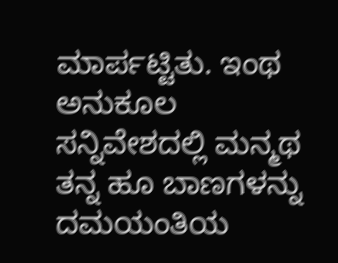ಮಾರ್ಪಟ್ಟಿತು. ಇಂಥ ಅನುಕೂಲ ಸನ್ನಿವೇಶದಲ್ಲಿ ಮನ್ಮಥ ತನ್ನ ಹೂ ಬಾಣಗಳನ್ನು ದಮಯಂತಿಯ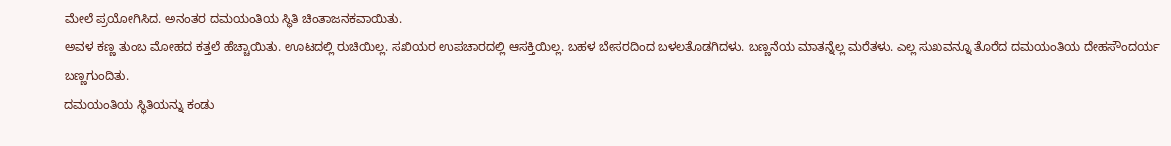ಮೇಲೆ ಪ್ರಯೋಗಿಸಿದ. ಅನಂತರ ದಮಯಂತಿಯ ಸ್ಥಿತಿ ಚಿಂತಾಜನಕವಾಯಿತು.
ಅವಳ ಕಣ್ಣ ತುಂಬ ಮೋಹದ ಕತ್ತಲೆ ಹೆಚ್ಚಾಯಿತು. ಊಟದಲ್ಲಿ ರುಚಿಯಿಲ್ಲ. ಸಖಿಯರ ಉಪಚಾರದಲ್ಲಿ ಆಸಕ್ತಿಯಿಲ್ಲ. ಬಹಳ ಬೇಸರದಿಂದ ಬಳಲತೊಡಗಿದಳು. ಬಣ್ಣನೆಯ ಮಾತನ್ನೆಲ್ಲ ಮರೆತಳು. ಎಲ್ಲ ಸುಖವನ್ನೂ ತೊರೆದ ದಮಯಂತಿಯ ದೇಹಸೌಂದರ್ಯ ಬಣ್ಣಗುಂದಿತು.
ದಮಯಂತಿಯ ಸ್ಥಿತಿಯನ್ನು ಕಂಡು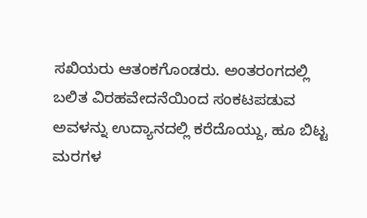ಸಖಿಯರು ಆತಂಕಗೊಂಡರು. ಅಂತರಂಗದಲ್ಲಿ ಬಲಿತ ವಿರಹವೇದನೆಯಿಂದ ಸಂಕಟಪಡುವ ಅವಳನ್ನು ಉದ್ಯಾನದಲ್ಲಿ ಕರೆದೊಯ್ದು, ಹೂ ಬಿಟ್ಟ ಮರಗಳ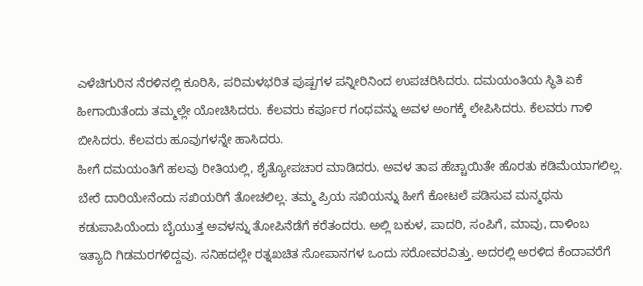ಎಳೆಚಿಗುರಿನ ನೆರಳಿನಲ್ಲಿ ಕೂರಿಸಿ, ಪರಿಮಳಭರಿತ ಪುಷ್ಪಗಳ ಪನ್ನೀರಿನಿಂದ ಉಪಚರಿಸಿದರು. ದಮಯಂತಿಯ ಸ್ಥಿತಿ ಏಕೆ ಹೀಗಾಯಿತೆಂದು ತಮ್ಮಲ್ಲೇ ಯೋಚಿಸಿದರು. ಕೆಲವರು ಕರ್ಪೂರ ಗಂಧವನ್ನು ಅವಳ ಅಂಗಕ್ಕೆ ಲೇಪಿಸಿದರು. ಕೆಲವರು ಗಾಳಿ ಬೀಸಿದರು. ಕೆಲವರು ಹೂವುಗಳನ್ನೇ ಹಾಸಿದರು.
ಹೀಗೆ ದಮಯಂತಿಗೆ ಹಲವು ರೀತಿಯಲ್ಲಿ, ಶೈತ್ಯೋಪಚಾರ ಮಾಡಿದರು. ಅವಳ ತಾಪ ಹೆಚ್ಚಾಯಿತೇ ಹೊರತು ಕಡಿಮೆಯಾಗಲಿಲ್ಲ. ಬೇರೆ ದಾರಿಯೇನೆಂದು ಸಖಿಯರಿಗೆ ತೋಚಲಿಲ್ಲ. ತಮ್ಮ ಪ್ರಿಯ ಸಖಿಯನ್ನು ಹೀಗೆ ಕೋಟಲೆ ಪಡಿಸುವ ಮನ್ಮಥನು ಕಡುಪಾಪಿಯೆಂದು ಬೈಯುತ್ತ ಅವಳನ್ನು ತೋಪಿನೆಡೆಗೆ ಕರೆತಂದರು. ಅಲ್ಲಿ ಬಕುಳ, ಪಾದರಿ, ಸಂಪಿಗೆ, ಮಾವು, ದಾಳಿಂಬ ಇತ್ಯಾದಿ ಗಿಡಮರಗಳಿದ್ದವು. ಸನಿಹದಲ್ಲೇ ರತ್ನಖಚಿತ ಸೋಪಾನಗಳ ಒಂದು ಸರೋವರವಿತ್ತು. ಅದರಲ್ಲಿ ಅರಳಿದ ಕೆಂದಾವರೆಗೆ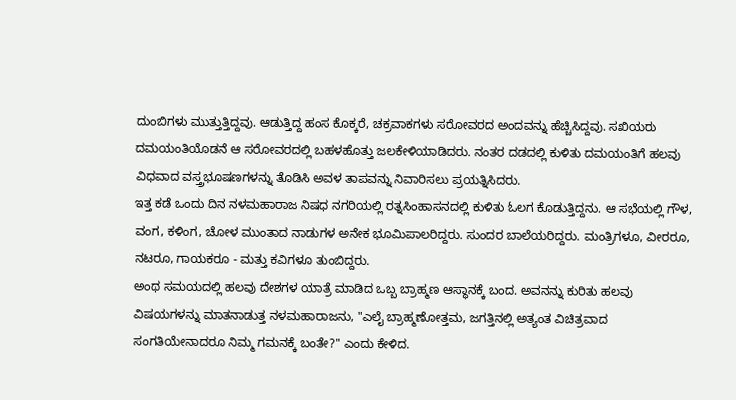ದುಂಬಿಗಳು ಮುತ್ತುತ್ತಿದ್ದವು. ಆಡುತ್ತಿದ್ದ ಹಂಸ ಕೊಕ್ಕರೆ, ಚಕ್ರವಾಕಗಳು ಸರೋವರದ ಅಂದವನ್ನು ಹೆಚ್ಚಿಸಿದ್ದವು. ಸಖಿಯರು ದಮಯಂತಿಯೊಡನೆ ಆ ಸರೋವರದಲ್ಲಿ ಬಹಳಹೊತ್ತು ಜಲಕೇಳಿಯಾಡಿದರು. ನಂತರ ದಡದಲ್ಲಿ ಕುಳಿತು ದಮಯಂತಿಗೆ ಹಲವು ವಿಧವಾದ ವಸ್ತ್ರಭೂಷಣಗಳನ್ನು ತೊಡಿಸಿ ಅವಳ ತಾಪವನ್ನು ನಿವಾರಿಸಲು ಪ್ರಯತ್ನಿಸಿದರು.
ಇತ್ತ ಕಡೆ ಒಂದು ದಿನ ನಳಮಹಾರಾಜ ನಿಷಧ ನಗರಿಯಲ್ಲಿ ರತ್ನಸಿಂಹಾಸನದಲ್ಲಿ ಕುಳಿತು ಓಲಗ ಕೊಡುತ್ತಿದ್ದನು. ಆ ಸಭೆಯಲ್ಲಿ ಗೌಳ, ವಂಗ, ಕಳಿಂಗ, ಚೋಳ ಮುಂತಾದ ನಾಡುಗಳ ಅನೇಕ ಭೂಮಿಪಾಲರಿದ್ದರು. ಸುಂದರ ಬಾಲೆಯರಿದ್ದರು. ಮಂತ್ರಿಗಳೂ, ವೀರರೂ, ನಟರೂ, ಗಾಯಕರೂ - ಮತ್ತು ಕವಿಗಳೂ ತುಂಬಿದ್ದರು.
ಅಂಥ ಸಮಯದಲ್ಲಿ ಹಲವು ದೇಶಗಳ ಯಾತ್ರೆ ಮಾಡಿದ ಒಬ್ಬ ಬ್ರಾಹ್ಮಣ ಆಸ್ಥಾನಕ್ಕೆ ಬಂದ. ಅವನನ್ನು ಕುರಿತು ಹಲವು ವಿಷಯಗಳನ್ನು ಮಾತನಾಡುತ್ತ ನಳಮಹಾರಾಜನು, "ಎಲೈ ಬ್ರಾಹ್ಮಣೋತ್ತಮ, ಜಗತ್ತಿನಲ್ಲಿ ಅತ್ಯಂತ ವಿಚಿತ್ರವಾದ ಸಂಗತಿಯೇನಾದರೂ ನಿಮ್ಮ ಗಮನಕ್ಕೆ ಬಂತೇ?" ಎಂದು ಕೇಳಿದ.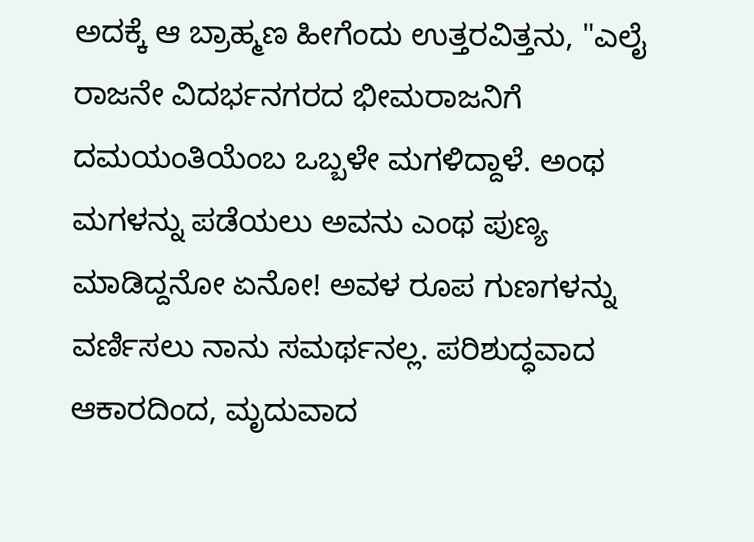ಅದಕ್ಕೆ ಆ ಬ್ರಾಹ್ಮಣ ಹೀಗೆಂದು ಉತ್ತರವಿತ್ತನು, "ಎಲೈ ರಾಜನೇ ವಿದರ್ಭನಗರದ ಭೀಮರಾಜನಿಗೆ ದಮಯಂತಿಯೆಂಬ ಒಬ್ಬಳೇ ಮಗಳಿದ್ದಾಳೆ. ಅಂಥ ಮಗಳನ್ನು ಪಡೆಯಲು ಅವನು ಎಂಥ ಪುಣ್ಯ ಮಾಡಿದ್ದನೋ ಏನೋ! ಅವಳ ರೂಪ ಗುಣಗಳನ್ನು ವರ್ಣಿಸಲು ನಾನು ಸಮರ್ಥನಲ್ಲ. ಪರಿಶುದ್ಧವಾದ ಆಕಾರದಿಂದ, ಮೃದುವಾದ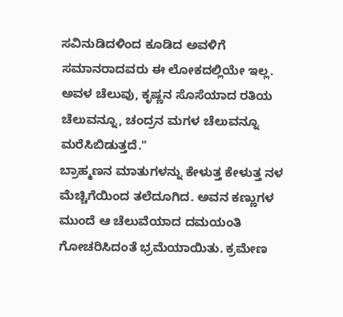ಸವಿನುಡಿದಳಿಂದ ಕೂಡಿದ ಅವಳಿಗೆ ಸಮಾನರಾದವರು ಈ ಲೋಕದಲ್ಲಿಯೇ ಇಲ್ಲ. ಅವಳ ಚೆಲುವು, ಕೃಷ್ಣನ ಸೊಸೆಯಾದ ರತಿಯ ಚೆಲುವನ್ನೂ, ಚಂದ್ರನ ಮಗಳ ಚೆಲುವನ್ನೂ ಮರೆಸಿಬಿಡುತ್ತದೆ."
ಬ್ರಾಹ್ಮಣನ ಮಾತುಗಳನ್ನು ಕೇಳುತ್ತ ಕೇಳುತ್ತ ನಳ ಮೆಚ್ಚಿಗೆಯಿಂದ ತಲೆದೂಗಿದ. ಅವನ ಕಣ್ಣುಗಳ ಮುಂದೆ ಆ ಚೆಲುವೆಯಾದ ದಮಯಂತಿ ಗೋಚರಿಸಿದಂತೆ ಭ್ರಮೆಯಾಯಿತು. ಕ್ರಮೇಣ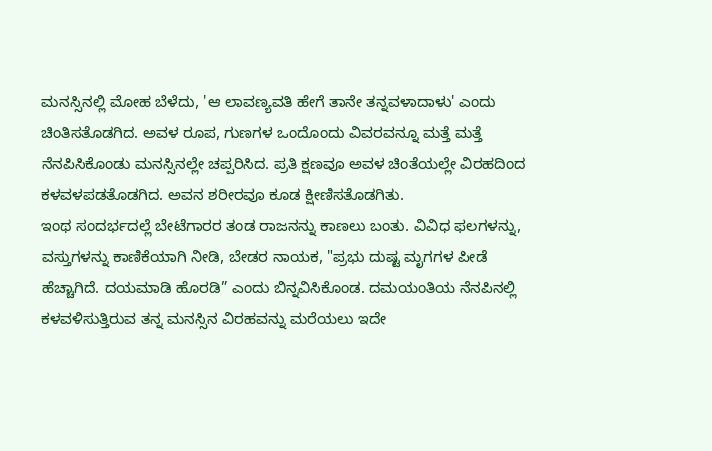ಮನಸ್ಸಿನಲ್ಲಿ ಮೋಹ ಬೆಳೆದು, 'ಆ ಲಾವಣ್ಯವತಿ ಹೇಗೆ ತಾನೇ ತನ್ನವಳಾದಾಳು' ಎಂದು ಚಿಂತಿಸತೊಡಗಿದ. ಅವಳ ರೂಪ, ಗುಣಗಳ ಒಂದೊಂದು ವಿವರವನ್ನೂ ಮತ್ತೆ ಮತ್ತೆ ನೆನಪಿಸಿಕೊಂಡು ಮನಸ್ಸಿನಲ್ಲೇ ಚಪ್ಪರಿಸಿದ. ಪ್ರತಿ ಕ್ಷಣವೂ ಅವಳ ಚಿಂತೆಯಲ್ಲೇ ವಿರಹದಿಂದ ಕಳವಳಪಡತೊಡಗಿದ. ಅವನ ಶರೀರವೂ ಕೂಡ ಕ್ಷೀಣಿಸತೊಡಗಿತು.
ಇಂಥ ಸಂದರ್ಭದಲ್ಲೆ ಬೇಟೆಗಾರರ ತಂಡ ರಾಜನನ್ನು ಕಾಣಲು ಬಂತು. ವಿವಿಧ ಫಲಗಳನ್ನು, ವಸ್ತುಗಳನ್ನು ಕಾಣಿಕೆಯಾಗಿ ನೀಡಿ, ಬೇಡರ ನಾಯಕ, "ಪ್ರಭು ದುಷ್ಟ ಮೃಗಗಳ ಪೀಡೆ ಹೆಚ್ಚಾಗಿದೆ. ದಯಮಾಡಿ ಹೊರಡಿ” ಎಂದು ಬಿನ್ನವಿಸಿಕೊಂಡ. ದಮಯಂತಿಯ ನೆನಪಿನಲ್ಲಿ ಕಳವಳಿಸುತ್ತಿರುವ ತನ್ನ ಮನಸ್ಸಿನ ವಿರಹವನ್ನು ಮರೆಯಲು ಇದೇ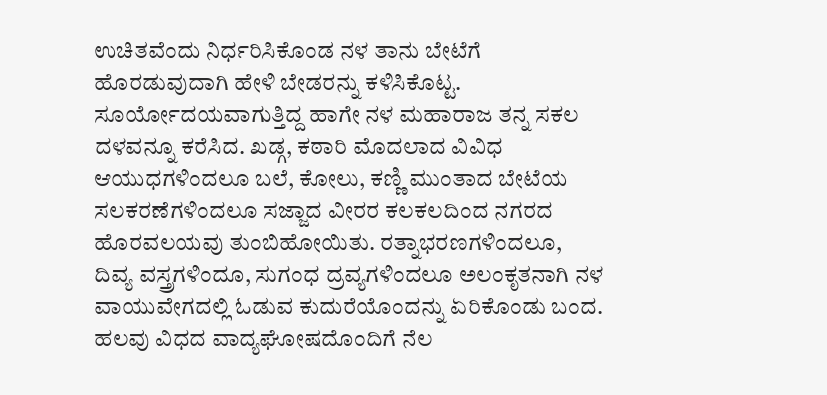ಉಚಿತವೆಂದು ನಿರ್ಧರಿಸಿಕೊಂಡ ನಳ ತಾನು ಬೇಟೆಗೆ ಹೊರಡುವುದಾಗಿ ಹೇಳಿ ಬೇಡರನ್ನು ಕಳಿಸಿಕೊಟ್ಟ.
ಸೂರ್ಯೋದಯವಾಗುತ್ತಿದ್ದ ಹಾಗೇ ನಳ ಮಹಾರಾಜ ತನ್ನ ಸಕಲ ದಳವನ್ನೂ ಕರೆಸಿದ. ಖಡ್ಗ, ಕಠಾರಿ ಮೊದಲಾದ ವಿವಿಧ ಆಯುಧಗಳಿಂದಲೂ ಬಲೆ, ಕೋಲು, ಕಣ್ಣಿ ಮುಂತಾದ ಬೇಟೆಯ ಸಲಕರಣೆಗಳಿಂದಲೂ ಸಜ್ಜಾದ ವೀರರ ಕಲಕಲದಿಂದ ನಗರದ ಹೊರವಲಯವು ತುಂಬಿಹೋಯಿತು. ರತ್ನಾಭರಣಗಳಿಂದಲೂ, ದಿವ್ಯ ವಸ್ತ್ರಗಳಿಂದೂ, ಸುಗಂಧ ದ್ರವ್ಯಗಳಿಂದಲೂ ಅಲಂಕೃತನಾಗಿ ನಳ ವಾಯುವೇಗದಲ್ಲಿ ಓಡುವ ಕುದುರೆಯೊಂದನ್ನು ಏರಿಕೊಂಡು ಬಂದ. ಹಲವು ವಿಧದ ವಾದ್ಯಘೋಷದೊಂದಿಗೆ ನೆಲ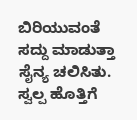ಬಿರಿಯುವಂತೆ ಸದ್ದು ಮಾಡುತ್ತಾ ಸೈನ್ಯ ಚಲಿಸಿತು.
ಸ್ವಲ್ಪ ಹೊತ್ತಿಗೆ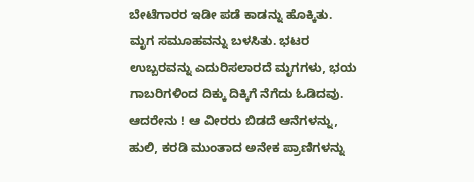ಬೇಟೆಗಾರರ ಇಡೀ ಪಡೆ ಕಾಡನ್ನು ಹೊಕ್ಕಿತು. ಮೃಗ ಸಮೂಹವನ್ನು ಬಳಸಿತು. ಭಟರ ಉಬ್ಬರವನ್ನು ಎದುರಿಸಲಾರದೆ ಮೃಗಗಳು, ಭಯ ಗಾಬರಿಗಳಿಂದ ದಿಕ್ಕು ದಿಕ್ಕಿಗೆ ನೆಗೆದು ಓಡಿದವು. ಆದರೇನು ! ಆ ವೀರರು ಬಿಡದೆ ಆನೆಗಳನ್ನು, ಹುಲಿ, ಕರಡಿ ಮುಂತಾದ ಅನೇಕ ಪ್ರಾಣಿಗಳನ್ನು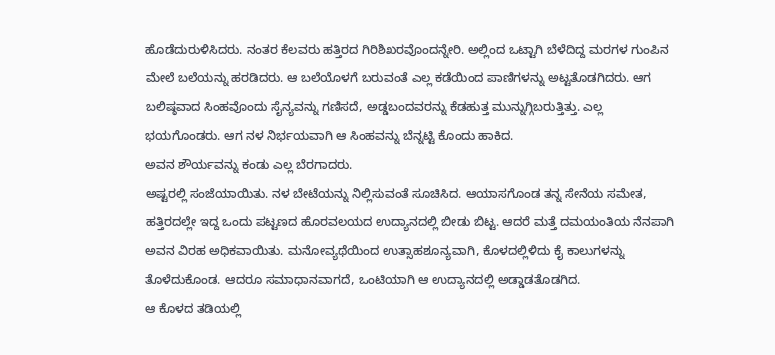ಹೊಡೆದುರುಳಿಸಿದರು. ನಂತರ ಕೆಲವರು ಹತ್ತಿರದ ಗಿರಿಶಿಖರವೊಂದನ್ನೇರಿ. ಅಲ್ಲಿಂದ ಒಟ್ಟಾಗಿ ಬೆಳೆದಿದ್ದ ಮರಗಳ ಗುಂಪಿನ ಮೇಲೆ ಬಲೆಯನ್ನು ಹರಡಿದರು. ಆ ಬಲೆಯೊಳಗೆ ಬರುವಂತೆ ಎಲ್ಲ ಕಡೆಯಿಂದ ಪಾಣಿಗಳನ್ನು ಅಟ್ಟತೊಡಗಿದರು. ಆಗ ಬಲಿಷ್ಠವಾದ ಸಿಂಹವೊಂದು ಸೈನ್ಯವನ್ನು ಗಣಿಸದೆ, ಅಡ್ಡಬಂದವರನ್ನು ಕೆಡಹುತ್ತ ಮುನ್ನುಗ್ಗಿಬರುತ್ತಿತ್ತು. ಎಲ್ಲ ಭಯಗೊಂಡರು. ಆಗ ನಳ ನಿರ್ಭಯವಾಗಿ ಆ ಸಿಂಹವನ್ನು ಬೆನ್ನಟ್ಟಿ ಕೊಂದು ಹಾಕಿದ.
ಅವನ ಶೌರ್ಯವನ್ನು ಕಂಡು ಎಲ್ಲ ಬೆರಗಾದರು.
ಅಷ್ಟರಲ್ಲಿ ಸಂಜೆಯಾಯಿತು. ನಳ ಬೇಟೆಯನ್ನು ನಿಲ್ಲಿಸುವಂತೆ ಸೂಚಿಸಿದ. ಆಯಾಸಗೊಂಡ ತನ್ನ ಸೇನೆಯ ಸಮೇತ, ಹತ್ತಿರದಲ್ಲೇ ಇದ್ದ ಒಂದು ಪಟ್ಟಣದ ಹೊರವಲಯದ ಉದ್ಯಾನದಲ್ಲಿ ಬೀಡು ಬಿಟ್ಟ. ಆದರೆ ಮತ್ತೆ ದಮಯಂತಿಯ ನೆನಪಾಗಿ ಅವನ ವಿರಹ ಅಧಿಕವಾಯಿತು. ಮನೋವ್ಯಥೆಯಿಂದ ಉತ್ಸಾಹಶೂನ್ಯವಾಗಿ, ಕೊಳದಲ್ಲಿಳಿದು ಕೈ ಕಾಲುಗಳನ್ನು ತೊಳೆದುಕೊಂಡ. ಆದರೂ ಸಮಾಧಾನವಾಗದೆ, ಒಂಟಿಯಾಗಿ ಆ ಉದ್ಯಾನದಲ್ಲಿ ಅಡ್ಡಾಡತೊಡಗಿದ.
ಆ ಕೊಳದ ತಡಿಯಲ್ಲಿ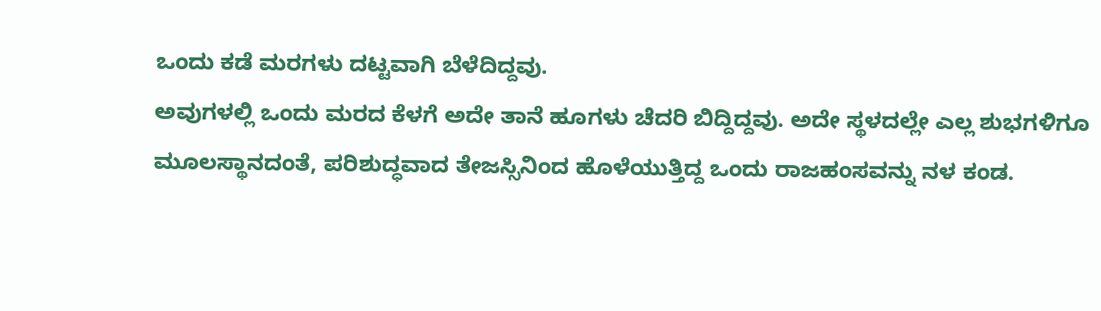ಒಂದು ಕಡೆ ಮರಗಳು ದಟ್ಟವಾಗಿ ಬೆಳೆದಿದ್ದವು.
ಅವುಗಳಲ್ಲಿ ಒಂದು ಮರದ ಕೆಳಗೆ ಅದೇ ತಾನೆ ಹೂಗಳು ಚೆದರಿ ಬಿದ್ದಿದ್ದವು. ಅದೇ ಸ್ಥಳದಲ್ಲೇ ಎಲ್ಲ ಶುಭಗಳಿಗೂ ಮೂಲಸ್ಥಾನದಂತೆ, ಪರಿಶುದ್ಧವಾದ ತೇಜಸ್ಸಿನಿಂದ ಹೊಳೆಯುತ್ತಿದ್ದ ಒಂದು ರಾಜಹಂಸವನ್ನು ನಳ ಕಂಡ.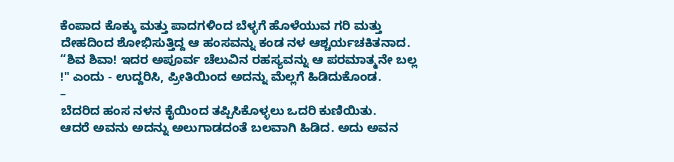ಕೆಂಪಾದ ಕೊಕ್ಕು ಮತ್ತು ಪಾದಗಳಿಂದ ಬೆಳ್ಳಗೆ ಹೊಳೆಯುವ ಗರಿ ಮತ್ತು ದೇಹದಿಂದ ಶೋಭಿಸುತ್ತಿದ್ದ ಆ ಹಂಸವನ್ನು ಕಂಡ ನಳ ಆಶ್ಚರ್ಯಚಕಿತನಾದ. “ಶಿವ ಶಿವಾ! ಇದರ ಅಪೂರ್ವ ಚೆಲುವಿನ ರಹಸ್ಯವನ್ನು ಆ ಪರಮಾತ್ಮನೇ ಬಲ್ಲ !" ಎಂದು - ಉದ್ದರಿಸಿ, ಪ್ರೀತಿಯಿಂದ ಅದನ್ನು ಮೆಲ್ಲಗೆ ಹಿಡಿದುಕೊಂಡ.
–
ಬೆದರಿದ ಹಂಸ ನಳನ ಕೈಯಿಂದ ತಪ್ಪಿಸಿಕೊಳ್ಳಲು ಒದರಿ ಕುಣಿಯಿತು.
ಆದರೆ ಅವನು ಅದನ್ನು ಅಲುಗಾಡದಂತೆ ಬಲವಾಗಿ ಹಿಡಿದ. ಅದು ಅವನ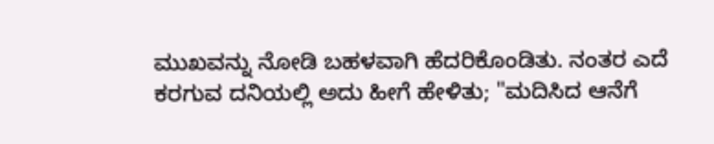ಮುಖವನ್ನು ನೋಡಿ ಬಹಳವಾಗಿ ಹೆದರಿಕೊಂಡಿತು. ನಂತರ ಎದೆ ಕರಗುವ ದನಿಯಲ್ಲಿ ಅದು ಹೀಗೆ ಹೇಳಿತು; "ಮದಿಸಿದ ಆನೆಗೆ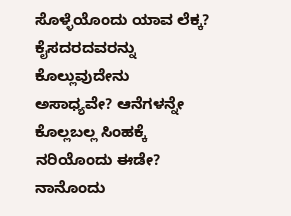ಸೊಳ್ಳೆಯೊಂದು ಯಾವ ಲೆಕ್ಕ? ಕೈಸದರದವರನ್ನು ಕೊಲ್ಲುವುದೇನು ಅಸಾಧ್ಯವೇ? ಆನೆಗಳನ್ನೇ ಕೊಲ್ಲಬಲ್ಲ ಸಿಂಹಕ್ಕೆ ನರಿಯೊಂದು ಈಡೇ? ನಾನೊಂದು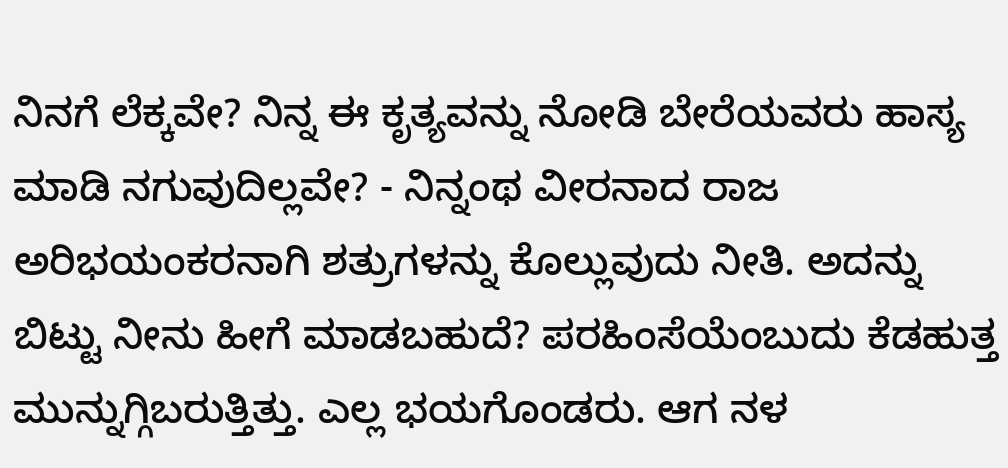ನಿನಗೆ ಲೆಕ್ಕವೇ? ನಿನ್ನ ಈ ಕೃತ್ಯವನ್ನು ನೋಡಿ ಬೇರೆಯವರು ಹಾಸ್ಯ ಮಾಡಿ ನಗುವುದಿಲ್ಲವೇ? - ನಿನ್ನಂಥ ವೀರನಾದ ರಾಜ ಅರಿಭಯಂಕರನಾಗಿ ಶತ್ರುಗಳನ್ನು ಕೊಲ್ಲುವುದು ನೀತಿ. ಅದನ್ನು ಬಿಟ್ಟು ನೀನು ಹೀಗೆ ಮಾಡಬಹುದೆ? ಪರಹಿಂಸೆಯೆಂಬುದು ಕೆಡಹುತ್ತ ಮುನ್ನುಗ್ಗಿಬರುತ್ತಿತ್ತು. ಎಲ್ಲ ಭಯಗೊಂಡರು. ಆಗ ನಳ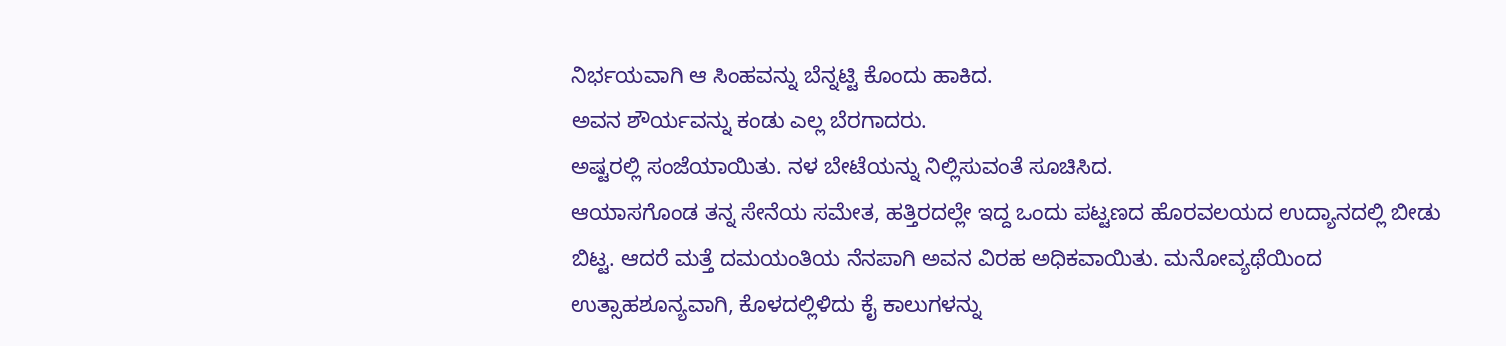ನಿರ್ಭಯವಾಗಿ ಆ ಸಿಂಹವನ್ನು ಬೆನ್ನಟ್ಟಿ ಕೊಂದು ಹಾಕಿದ.
ಅವನ ಶೌರ್ಯವನ್ನು ಕಂಡು ಎಲ್ಲ ಬೆರಗಾದರು.
ಅಷ್ಟರಲ್ಲಿ ಸಂಜೆಯಾಯಿತು. ನಳ ಬೇಟೆಯನ್ನು ನಿಲ್ಲಿಸುವಂತೆ ಸೂಚಿಸಿದ.
ಆಯಾಸಗೊಂಡ ತನ್ನ ಸೇನೆಯ ಸಮೇತ, ಹತ್ತಿರದಲ್ಲೇ ಇದ್ದ ಒಂದು ಪಟ್ಟಣದ ಹೊರವಲಯದ ಉದ್ಯಾನದಲ್ಲಿ ಬೀಡು ಬಿಟ್ಟ. ಆದರೆ ಮತ್ತೆ ದಮಯಂತಿಯ ನೆನಪಾಗಿ ಅವನ ವಿರಹ ಅಧಿಕವಾಯಿತು. ಮನೋವ್ಯಥೆಯಿಂದ ಉತ್ಸಾಹಶೂನ್ಯವಾಗಿ, ಕೊಳದಲ್ಲಿಳಿದು ಕೈ ಕಾಲುಗಳನ್ನು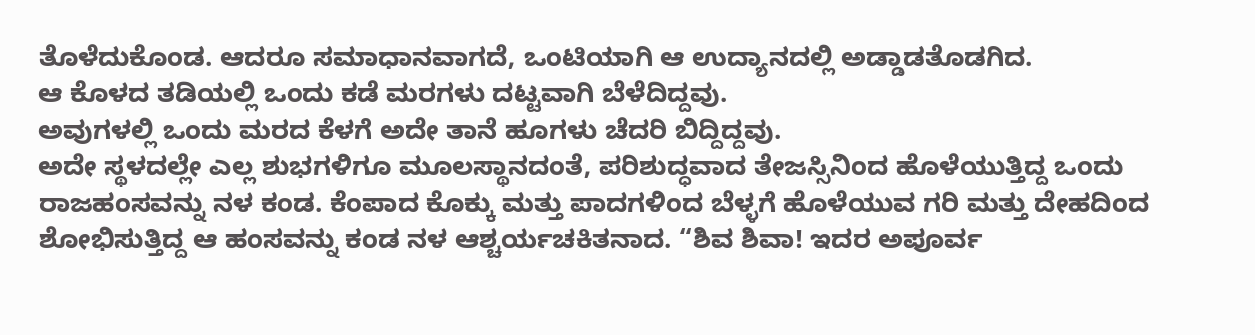ತೊಳೆದುಕೊಂಡ. ಆದರೂ ಸಮಾಧಾನವಾಗದೆ, ಒಂಟಿಯಾಗಿ ಆ ಉದ್ಯಾನದಲ್ಲಿ ಅಡ್ಡಾಡತೊಡಗಿದ.
ಆ ಕೊಳದ ತಡಿಯಲ್ಲಿ ಒಂದು ಕಡೆ ಮರಗಳು ದಟ್ಟವಾಗಿ ಬೆಳೆದಿದ್ದವು.
ಅವುಗಳಲ್ಲಿ ಒಂದು ಮರದ ಕೆಳಗೆ ಅದೇ ತಾನೆ ಹೂಗಳು ಚೆದರಿ ಬಿದ್ದಿದ್ದವು.
ಅದೇ ಸ್ಥಳದಲ್ಲೇ ಎಲ್ಲ ಶುಭಗಳಿಗೂ ಮೂಲಸ್ಥಾನದಂತೆ, ಪರಿಶುದ್ಧವಾದ ತೇಜಸ್ಸಿನಿಂದ ಹೊಳೆಯುತ್ತಿದ್ದ ಒಂದು ರಾಜಹಂಸವನ್ನು ನಳ ಕಂಡ. ಕೆಂಪಾದ ಕೊಕ್ಕು ಮತ್ತು ಪಾದಗಳಿಂದ ಬೆಳ್ಳಗೆ ಹೊಳೆಯುವ ಗರಿ ಮತ್ತು ದೇಹದಿಂದ ಶೋಭಿಸುತ್ತಿದ್ದ ಆ ಹಂಸವನ್ನು ಕಂಡ ನಳ ಆಶ್ಚರ್ಯಚಕಿತನಾದ. “ಶಿವ ಶಿವಾ! ಇದರ ಅಪೂರ್ವ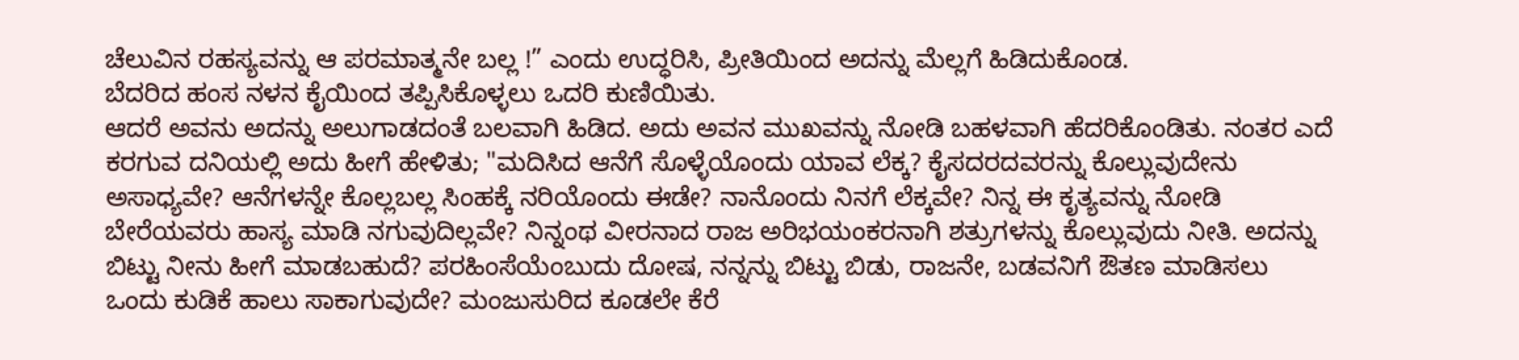ಚೆಲುವಿನ ರಹಸ್ಯವನ್ನು ಆ ಪರಮಾತ್ಮನೇ ಬಲ್ಲ !” ಎಂದು ಉದ್ಧರಿಸಿ, ಪ್ರೀತಿಯಿಂದ ಅದನ್ನು ಮೆಲ್ಲಗೆ ಹಿಡಿದುಕೊಂಡ.
ಬೆದರಿದ ಹಂಸ ನಳನ ಕೈಯಿಂದ ತಪ್ಪಿಸಿಕೊಳ್ಳಲು ಒದರಿ ಕುಣಿಯಿತು.
ಆದರೆ ಅವನು ಅದನ್ನು ಅಲುಗಾಡದಂತೆ ಬಲವಾಗಿ ಹಿಡಿದ. ಅದು ಅವನ ಮುಖವನ್ನು ನೋಡಿ ಬಹಳವಾಗಿ ಹೆದರಿಕೊಂಡಿತು. ನಂತರ ಎದೆ ಕರಗುವ ದನಿಯಲ್ಲಿ ಅದು ಹೀಗೆ ಹೇಳಿತು; "ಮದಿಸಿದ ಆನೆಗೆ ಸೊಳ್ಳೆಯೊಂದು ಯಾವ ಲೆಕ್ಕ? ಕೈಸದರದವರನ್ನು ಕೊಲ್ಲುವುದೇನು ಅಸಾಧ್ಯವೇ? ಆನೆಗಳನ್ನೇ ಕೊಲ್ಲಬಲ್ಲ ಸಿಂಹಕ್ಕೆ ನರಿಯೊಂದು ಈಡೇ? ನಾನೊಂದು ನಿನಗೆ ಲೆಕ್ಕವೇ? ನಿನ್ನ ಈ ಕೃತ್ಯವನ್ನು ನೋಡಿ ಬೇರೆಯವರು ಹಾಸ್ಯ ಮಾಡಿ ನಗುವುದಿಲ್ಲವೇ? ನಿನ್ನಂಥ ವೀರನಾದ ರಾಜ ಅರಿಭಯಂಕರನಾಗಿ ಶತ್ರುಗಳನ್ನು ಕೊಲ್ಲುವುದು ನೀತಿ. ಅದನ್ನು ಬಿಟ್ಟು ನೀನು ಹೀಗೆ ಮಾಡಬಹುದೆ? ಪರಹಿಂಸೆಯೆಂಬುದು ದೋಷ, ನನ್ನನ್ನು ಬಿಟ್ಟು ಬಿಡು, ರಾಜನೇ, ಬಡವನಿಗೆ ಔತಣ ಮಾಡಿಸಲು ಒಂದು ಕುಡಿಕೆ ಹಾಲು ಸಾಕಾಗುವುದೇ? ಮಂಜುಸುರಿದ ಕೂಡಲೇ ಕೆರೆ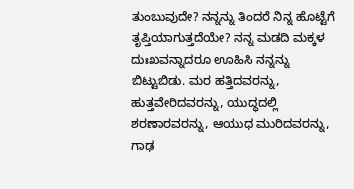ತುಂಬುವುದೇ? ನನ್ನನ್ನು ತಿಂದರೆ ನಿನ್ನ ಹೊಟ್ಟೆಗೆ ತೃಪ್ತಿಯಾಗುತ್ತದೆಯೇ? ನನ್ನ ಮಡದಿ ಮಕ್ಕಳ ದುಃಖವನ್ನಾದರೂ ಊಹಿಸಿ ನನ್ನನ್ನು ಬಿಟ್ಟುಬಿಡು. ಮರ ಹತ್ತಿದವರನ್ನು, ಹುತ್ತವೇರಿದವರನ್ನು, ಯುದ್ಧದಲ್ಲಿ ಶರಣಾರವರನ್ನು, ಆಯುಧ ಮುರಿದವರನ್ನು, ಗಾಢ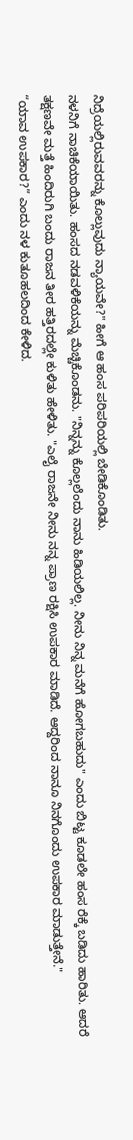ನಿದ್ರೆಯಲ್ಲಿರುವವರನ್ನು ಕೊಲ್ಲುವುದು ನ್ಯಾಯವೇ?" ಹೀಗೆ ಆ ಹಂಸ ಪರಿಪರಿಯಲ್ಲಿ ಬೇಡಿಕೊಂಡಿತು.
ನಳನಿಗೆ ನಾಚಿಕೆಯಾಯಿತು. ಹಂಸದ ನಡವಳಿಕೆಯನ್ನು ಮೆಚ್ಚಿಕೊಂಡನು. "ನಿನ್ನನ್ನು ಕೊಲ್ಲಲೆಂದು ನಾನು ಹಿಡಿಯಲಿಲ್ಲ. ನೀನು ನಿನ್ನ ಮನೆಗೆ ಹೋಗಬಹುದು" ಎಂದು ಬಿಟ್ಟ ಕೂಡಲೇ ಹಂಸ ರೆಕ್ಕೆ ಬಡಿದು ಹಾರಿತು. ಆದರೆ ತಕ್ಷಣವೇ ಮತ್ತೆ ಹಿಂದಿರುಗಿ ಬಂದು ರಾಜನ ತೀರ ಹತ್ತಿರದಲ್ಲೇ ಕುಳಿತು ಹೇಳಿತು. "ಎಲೈ ರಾಜನೇ ನೀನು ನನ್ನ ಪ್ರಾಣ ರಕ್ಷಿಸಿ ಉಪಕಾರ ಮಾಡಿದೆ. ಆದ್ದರಿಂದ ನಾನೂ ನಿನಗೊಂದು ಉಪಕಾರ ಮಾಡುತ್ತೇನೆ."
“ಯಾವ ಉಪಕಾರ?” ಎಂದು ನಳ ಕುತೂಹಲದಿಂದ ಕೇಳಿದ.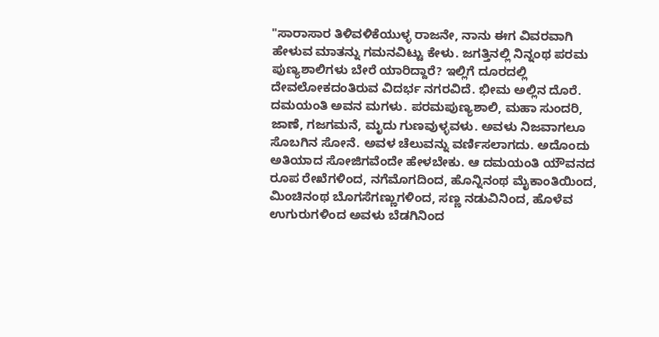"ಸಾರಾಸಾರ ತಿಳಿವಳಿಕೆಯುಳ್ಳ ರಾಜನೇ, ನಾನು ಈಗ ವಿವರವಾಗಿ ಹೇಳುವ ಮಾತನ್ನು ಗಮನವಿಟ್ಟು ಕೇಳು. ಜಗತ್ತಿನಲ್ಲಿ ನಿನ್ನಂಥ ಪರಮ ಪುಣ್ಯಶಾಲಿಗಳು ಬೇರೆ ಯಾರಿದ್ದಾರೆ? ಇಲ್ಲಿಗೆ ದೂರದಲ್ಲಿ ದೇವಲೋಕದಂತಿರುವ ವಿದರ್ಭ ನಗರವಿದೆ. ಭೀಮ ಅಲ್ಲಿನ ದೊರೆ. ದಮಯಂತಿ ಅವನ ಮಗಳು. ಪರಮಪುಣ್ಯಶಾಲಿ, ಮಹಾ ಸುಂದರಿ, ಜಾಣೆ, ಗಜಗಮನೆ, ಮೃದು ಗುಣವುಳ್ಳವಳು. ಅವಳು ನಿಜವಾಗಲೂ ಸೊಬಗಿನ ಸೋನೆ. ಅವಳ ಚೆಲುವನ್ನು ವರ್ಣಿಸಲಾಗದು. ಅದೊಂದು ಅತಿಯಾದ ಸೋಜಿಗವೆಂದೇ ಹೇಳಬೇಕು. ಆ ದಮಯಂತಿ ಯೌವನದ ರೂಪ ರೇಖೆಗಳಿಂದ, ನಗೆಮೊಗದಿಂದ, ಹೊನ್ನಿನಂಥ ಮೈಕಾಂತಿಯಿಂದ, ಮಿಂಚಿನಂಥ ಬೊಗಸೆಗಣ್ಣುಗಳಿಂದ, ಸಣ್ಣ ನಡುವಿನಿಂದ, ಹೊಳೆವ ಉಗುರುಗಳಿಂದ ಅವಳು ಬೆಡಗಿನಿಂದ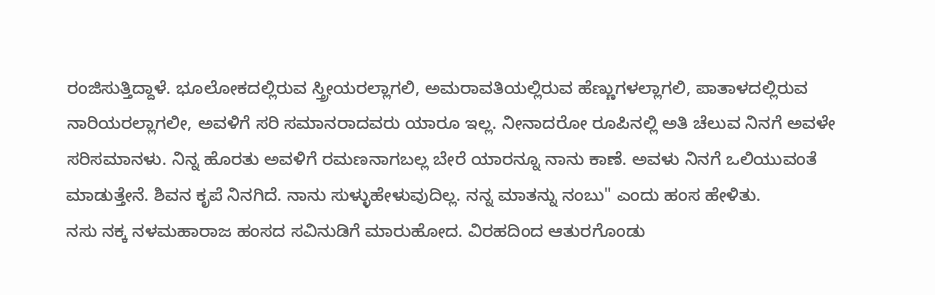ರಂಜಿಸುತ್ತಿದ್ದಾಳೆ. ಭೂಲೋಕದಲ್ಲಿರುವ ಸ್ತ್ರೀಯರಲ್ಲಾಗಲಿ, ಅಮರಾವತಿಯಲ್ಲಿರುವ ಹೆಣ್ಣುಗಳಲ್ಲಾಗಲಿ, ಪಾತಾಳದಲ್ಲಿರುವ ನಾರಿಯರಲ್ಲಾಗಲೀ, ಅವಳಿಗೆ ಸರಿ ಸಮಾನರಾದವರು ಯಾರೂ ಇಲ್ಲ. ನೀನಾದರೋ ರೂಪಿನಲ್ಲಿ ಅತಿ ಚೆಲುವ ನಿನಗೆ ಅವಳೇ ಸರಿಸಮಾನಳು. ನಿನ್ನ ಹೊರತು ಅವಳಿಗೆ ರಮಣನಾಗಬಲ್ಲ ಬೇರೆ ಯಾರನ್ನೂ ನಾನು ಕಾಣೆ. ಅವಳು ನಿನಗೆ ಒಲಿಯುವಂತೆ ಮಾಡುತ್ತೇನೆ. ಶಿವನ ಕೃಪೆ ನಿನಗಿದೆ. ನಾನು ಸುಳ್ಳುಹೇಳುವುದಿಲ್ಲ. ನನ್ನ ಮಾತನ್ನು ನಂಬು" ಎಂದು ಹಂಸ ಹೇಳಿತು.
ನಸು ನಕ್ಕ ನಳಮಹಾರಾಜ ಹಂಸದ ಸವಿನುಡಿಗೆ ಮಾರುಹೋದ. ವಿರಹದಿಂದ ಆತುರಗೊಂಡು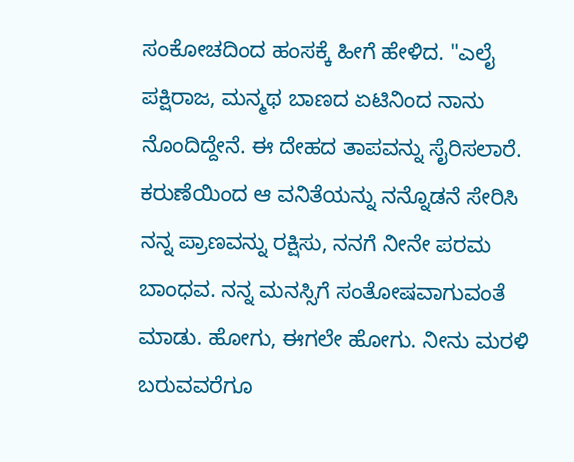ಸಂಕೋಚದಿಂದ ಹಂಸಕ್ಕೆ ಹೀಗೆ ಹೇಳಿದ. "ಎಲೈ ಪಕ್ಷಿರಾಜ, ಮನ್ಮಥ ಬಾಣದ ಏಟಿನಿಂದ ನಾನು ನೊಂದಿದ್ದೇನೆ. ಈ ದೇಹದ ತಾಪವನ್ನು ಸೈರಿಸಲಾರೆ. ಕರುಣೆಯಿಂದ ಆ ವನಿತೆಯನ್ನು ನನ್ನೊಡನೆ ಸೇರಿಸಿ ನನ್ನ ಪ್ರಾಣವನ್ನು ರಕ್ಷಿಸು, ನನಗೆ ನೀನೇ ಪರಮ ಬಾಂಧವ. ನನ್ನ ಮನಸ್ಸಿಗೆ ಸಂತೋಷವಾಗುವಂತೆ ಮಾಡು. ಹೋಗು, ಈಗಲೇ ಹೋಗು. ನೀನು ಮರಳಿ ಬರುವವರೆಗೂ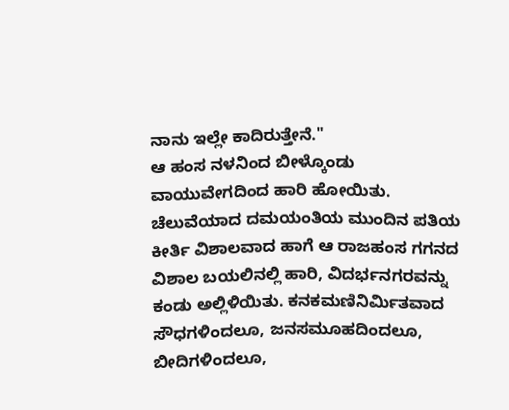ನಾನು ಇಲ್ಲೇ ಕಾದಿರುತ್ತೇನೆ."
ಆ ಹಂಸ ನಳನಿಂದ ಬೀಳ್ಕೊಂಡು ವಾಯುವೇಗದಿಂದ ಹಾರಿ ಹೋಯಿತು. ಚೆಲುವೆಯಾದ ದಮಯಂತಿಯ ಮುಂದಿನ ಪತಿಯ ಕೀರ್ತಿ ವಿಶಾಲವಾದ ಹಾಗೆ ಆ ರಾಜಹಂಸ ಗಗನದ ವಿಶಾಲ ಬಯಲಿನಲ್ಲಿ ಹಾರಿ, ವಿದರ್ಭನಗರವನ್ನು ಕಂಡು ಅಲ್ಲಿಳಿಯಿತು. ಕನಕಮಣಿನಿರ್ಮಿತವಾದ ಸೌಧಗಳಿಂದಲೂ, ಜನಸಮೂಹದಿಂದಲೂ, ಬೀದಿಗಳಿಂದಲೂ,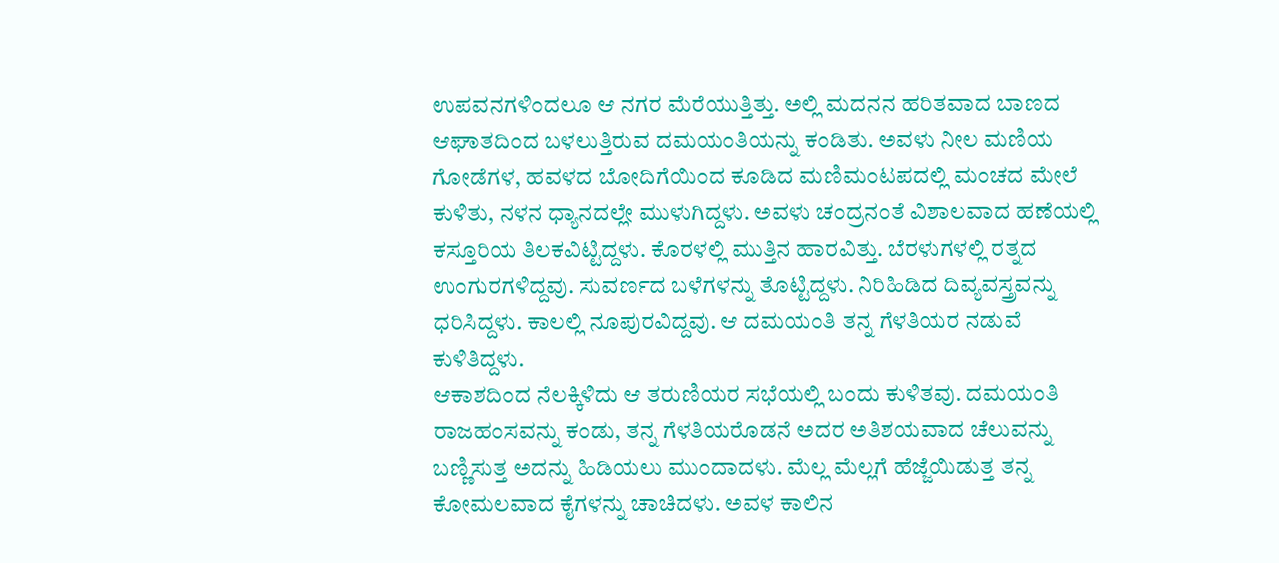ಉಪವನಗಳಿಂದಲೂ ಆ ನಗರ ಮೆರೆಯುತ್ತಿತ್ತು. ಅಲ್ಲಿ ಮದನನ ಹರಿತವಾದ ಬಾಣದ ಆಘಾತದಿಂದ ಬಳಲುತ್ತಿರುವ ದಮಯಂತಿಯನ್ನು ಕಂಡಿತು. ಅವಳು ನೀಲ ಮಣಿಯ ಗೋಡೆಗಳ, ಹವಳದ ಬೋದಿಗೆಯಿಂದ ಕೂಡಿದ ಮಣಿಮಂಟಪದಲ್ಲಿ ಮಂಚದ ಮೇಲೆ ಕುಳಿತು, ನಳನ ಧ್ಯಾನದಲ್ಲೇ ಮುಳುಗಿದ್ದಳು. ಅವಳು ಚಂದ್ರನಂತೆ ವಿಶಾಲವಾದ ಹಣೆಯಲ್ಲಿ ಕಸ್ತೂರಿಯ ತಿಲಕವಿಟ್ಟಿದ್ದಳು. ಕೊರಳಲ್ಲಿ ಮುತ್ತಿನ ಹಾರವಿತ್ತು. ಬೆರಳುಗಳಲ್ಲಿ ರತ್ನದ ಉಂಗುರಗಳಿದ್ದವು. ಸುವರ್ಣದ ಬಳೆಗಳನ್ನು ತೊಟ್ಟಿದ್ದಳು. ನಿರಿಹಿಡಿದ ದಿವ್ಯವಸ್ತ್ರವನ್ನು ಧರಿಸಿದ್ದಳು. ಕಾಲಲ್ಲಿ ನೂಪುರವಿದ್ದವು. ಆ ದಮಯಂತಿ ತನ್ನ ಗೆಳತಿಯರ ನಡುವೆ ಕುಳಿತಿದ್ದಳು.
ಆಕಾಶದಿಂದ ನೆಲಕ್ಕಿಳಿದು ಆ ತರುಣಿಯರ ಸಭೆಯಲ್ಲಿ ಬಂದು ಕುಳಿತವು. ದಮಯಂತಿ ರಾಜಹಂಸವನ್ನು ಕಂಡು, ತನ್ನ ಗೆಳತಿಯರೊಡನೆ ಅದರ ಅತಿಶಯವಾದ ಚೆಲುವನ್ನು ಬಣ್ಣಿಸುತ್ತ ಅದನ್ನು ಹಿಡಿಯಲು ಮುಂದಾದಳು. ಮೆಲ್ಲ ಮೆಲ್ಲಗೆ ಹೆಜ್ಜೆಯಿಡುತ್ತ ತನ್ನ ಕೋಮಲವಾದ ಕೈಗಳನ್ನು ಚಾಚಿದಳು. ಅವಳ ಕಾಲಿನ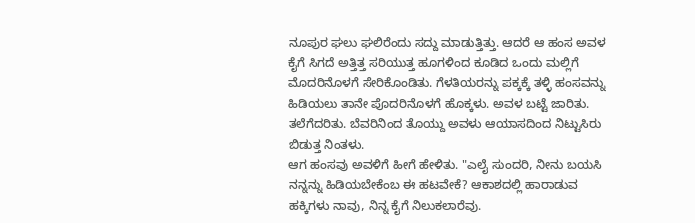ನೂಪುರ ಘಲು ಘಲಿರೆಂದು ಸದ್ದು ಮಾಡುತ್ತಿತ್ತು. ಆದರೆ ಆ ಹಂಸ ಅವಳ ಕೈಗೆ ಸಿಗದೆ ಅತ್ತಿತ್ತ ಸರಿಯುತ್ತ ಹೂಗಳಿಂದ ಕೂಡಿದ ಒಂದು ಮಲ್ಲಿಗೆ ಮೊದರಿನೊಳಗೆ ಸೇರಿಕೊಂಡಿತು. ಗೆಳತಿಯರನ್ನು ಪಕ್ಕಕ್ಕೆ ತಳ್ಳಿ ಹಂಸವನ್ನು ಹಿಡಿಯಲು ತಾನೇ ಪೊದರಿನೊಳಗೆ ಹೊಕ್ಕಳು. ಅವಳ ಬಟ್ಟೆ ಜಾರಿತು. ತಲೆಗೆದರಿತು. ಬೆವರಿನಿಂದ ತೊಯ್ದು ಅವಳು ಆಯಾಸದಿಂದ ನಿಟ್ಟುಸಿರು ಬಿಡುತ್ತ ನಿಂತಳು.
ಆಗ ಹಂಸವು ಅವಳಿಗೆ ಹೀಗೆ ಹೇಳಿತು. "ಎಲೈ ಸುಂದರಿ, ನೀನು ಬಯಸಿ ನನ್ನನ್ನು ಹಿಡಿಯಬೇಕೆಂಬ ಈ ಹಟವೇಕೆ? ಆಕಾಶದಲ್ಲಿ ಹಾರಾಡುವ ಹಕ್ಕಿಗಳು ನಾವು, ನಿನ್ನ ಕೈಗೆ ನಿಲುಕಲಾರೆವು.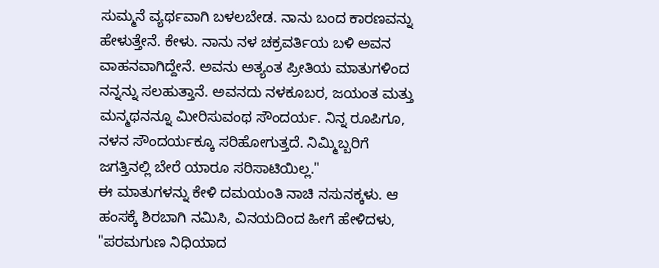ಸುಮ್ಮನೆ ವ್ಯರ್ಥವಾಗಿ ಬಳಲಬೇಡ. ನಾನು ಬಂದ ಕಾರಣವನ್ನು ಹೇಳುತ್ತೇನೆ. ಕೇಳು. ನಾನು ನಳ ಚಕ್ರವರ್ತಿಯ ಬಳಿ ಅವನ ವಾಹನವಾಗಿದ್ದೇನೆ. ಅವನು ಅತ್ಯಂತ ಪ್ರೀತಿಯ ಮಾತುಗಳಿಂದ ನನ್ನನ್ನು ಸಲಹುತ್ತಾನೆ. ಅವನದು ನಳಕೂಬರ, ಜಯಂತ ಮತ್ತು ಮನ್ಮಥನನ್ನೂ ಮೀರಿಸುವಂಥ ಸೌಂದರ್ಯ. ನಿನ್ನ ರೂಪಿಗೂ, ನಳನ ಸೌಂದರ್ಯಕ್ಕೂ ಸರಿಹೋಗುತ್ತದೆ. ನಿಮ್ಮಿಬ್ಬರಿಗೆ ಜಗತ್ತಿನಲ್ಲಿ ಬೇರೆ ಯಾರೂ ಸರಿಸಾಟಿಯಿಲ್ಲ."
ಈ ಮಾತುಗಳನ್ನು ಕೇಳಿ ದಮಯಂತಿ ನಾಚಿ ನಸುನಕ್ಕಳು. ಆ ಹಂಸಕ್ಕೆ ಶಿರಬಾಗಿ ನಮಿಸಿ, ವಿನಯದಿಂದ ಹೀಗೆ ಹೇಳಿದಳು, "ಪರಮಗುಣ ನಿಧಿಯಾದ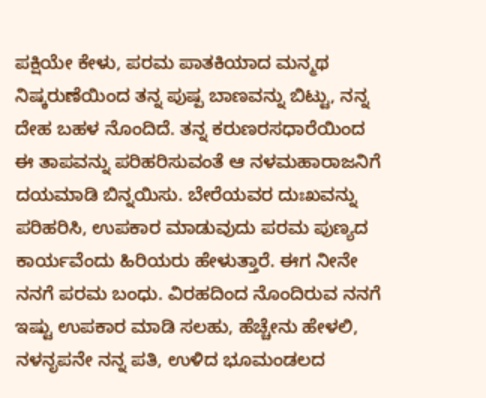ಪಕ್ಷಿಯೇ ಕೇಳು, ಪರಮ ಪಾತಕಿಯಾದ ಮನ್ಮಥ ನಿಷ್ಕರುಣೆಯಿಂದ ತನ್ನ ಪುಷ್ಪ ಬಾಣವನ್ನು ಬಿಟ್ಟು, ನನ್ನ ದೇಹ ಬಹಳ ನೊಂದಿದೆ. ತನ್ನ ಕರುಣರಸಧಾರೆಯಿಂದ ಈ ತಾಪವನ್ನು ಪರಿಹರಿಸುವಂತೆ ಆ ನಳಮಹಾರಾಜನಿಗೆ ದಯಮಾಡಿ ಬಿನ್ನಯಿಸು. ಬೇರೆಯವರ ದುಃಖವನ್ನು ಪರಿಹರಿಸಿ, ಉಪಕಾರ ಮಾಡುವುದು ಪರಮ ಪುಣ್ಯದ ಕಾರ್ಯವೆಂದು ಹಿರಿಯರು ಹೇಳುತ್ತಾರೆ. ಈಗ ನೀನೇ ನನಗೆ ಪರಮ ಬಂಧು. ವಿರಹದಿಂದ ನೊಂದಿರುವ ನನಗೆ ಇಷ್ಟು ಉಪಕಾರ ಮಾಡಿ ಸಲಹು, ಹೆಚ್ಚೇನು ಹೇಳಲಿ, ನಳನೃಪನೇ ನನ್ನ ಪತಿ, ಉಳಿದ ಭೂಮಂಡಲದ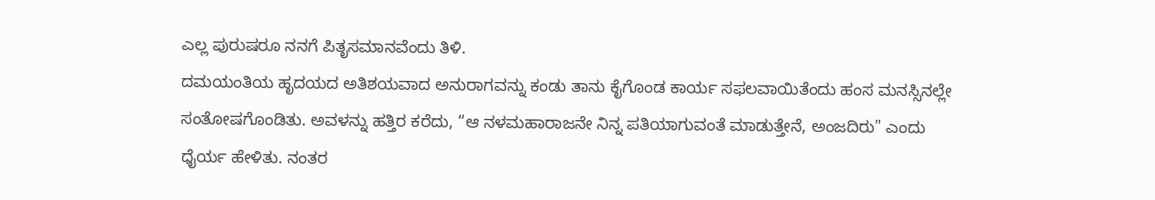ಎಲ್ಲ ಪುರುಷರೂ ನನಗೆ ಪಿತೃಸಮಾನವೆಂದು ತಿಳಿ.
ದಮಯಂತಿಯ ಹೃದಯದ ಅತಿಶಯವಾದ ಅನುರಾಗವನ್ನು ಕಂಡು ತಾನು ಕೈಗೊಂಡ ಕಾರ್ಯ ಸಫಲವಾಯಿತೆಂದು ಹಂಸ ಮನಸ್ಸಿನಲ್ಲೇ ಸಂತೋಷಗೊಂಡಿತು. ಅವಳನ್ನು ಹತ್ತಿರ ಕರೆದು, “ಆ ನಳಮಹಾರಾಜನೇ ನಿನ್ನ ಪತಿಯಾಗುವಂತೆ ಮಾಡುತ್ತೇನೆ, ಅಂಜದಿರು" ಎಂದು ಧೈರ್ಯ ಹೇಳಿತು. ನಂತರ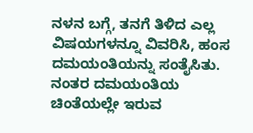ನಳನ ಬಗ್ಗೆ, ತನಗೆ ತಿಳಿದ ಎಲ್ಲ ವಿಷಯಗಳನ್ನೂ ವಿವರಿಸಿ, ಹಂಸ ದಮಯಂತಿಯನ್ನು ಸಂತೈಸಿತು. ನಂತರ ದಮಯಂತಿಯ ಚಿಂತೆಯಲ್ಲೇ ಇರುವ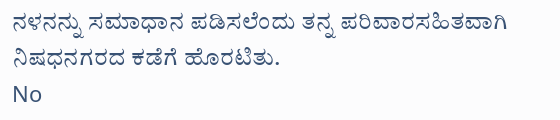ನಳನನ್ನು ಸಮಾಧಾನ ಪಡಿಸಲೆಂದು ತನ್ನ ಪರಿವಾರಸಹಿತವಾಗಿ ನಿಷಧನಗರದ ಕಡೆಗೆ ಹೊರಟಿತು.
No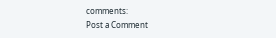comments:
Post a Comment